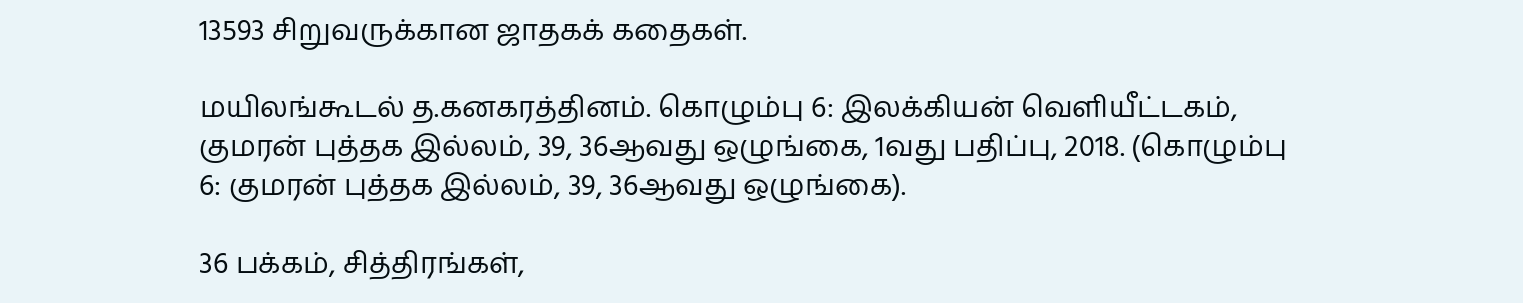13593 சிறுவருக்கான ஜாதகக் கதைகள்.

மயிலங்கூடல் த.கனகரத்தினம். கொழும்பு 6: இலக்கியன் வெளியீட்டகம், குமரன் புத்தக இல்லம், 39, 36ஆவது ஒழுங்கை, 1வது பதிப்பு, 2018. (கொழும்பு 6: குமரன் புத்தக இல்லம், 39, 36ஆவது ஒழுங்கை).

36 பக்கம், சித்திரங்கள்,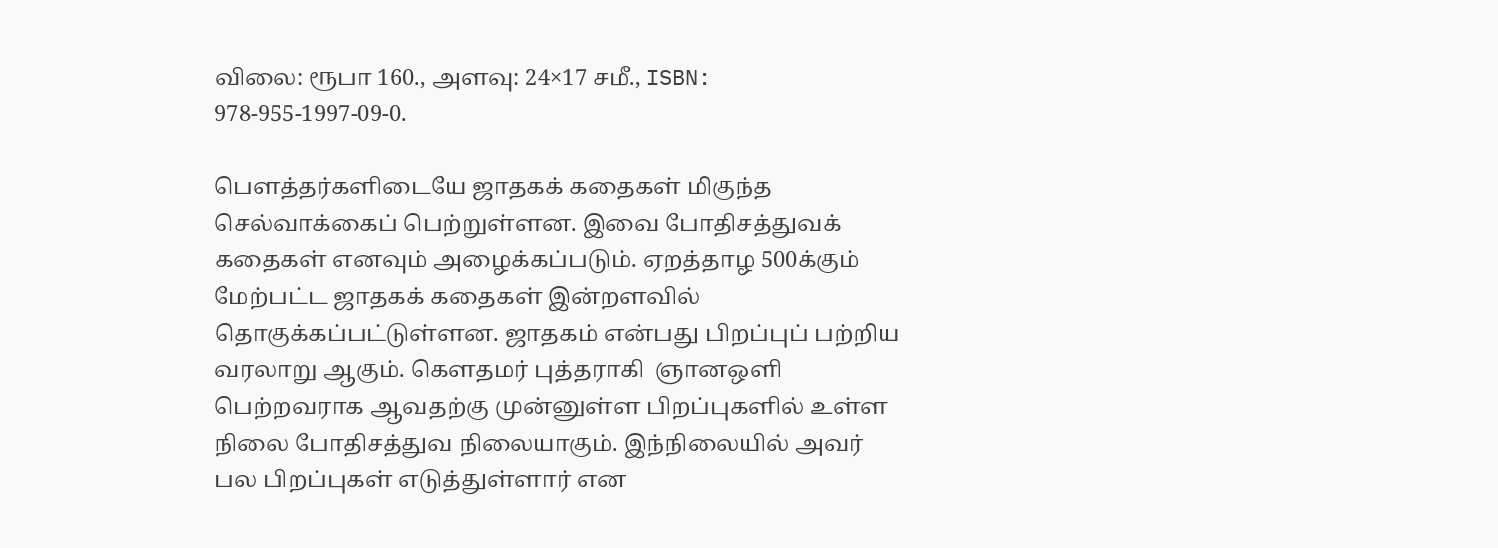விலை: ரூபா 160., அளவு: 24×17 சமீ., ISBN: 978-955-1997-09-0.

பௌத்தர்களிடையே ஜாதகக் கதைகள் மிகுந்த செல்வாக்கைப் பெற்றுள்ளன. இவை போதிசத்துவக் கதைகள் எனவும் அழைக்கப்படும். ஏறத்தாழ 500க்கும் மேற்பட்ட ஜாதகக் கதைகள் இன்றளவில் தொகுக்கப்பட்டுள்ளன. ஜாதகம் என்பது பிறப்புப் பற்றிய வரலாறு ஆகும். கௌதமர் புத்தராகி  ஞானஒளி பெற்றவராக ஆவதற்கு முன்னுள்ள பிறப்புகளில் உள்ள நிலை போதிசத்துவ நிலையாகும். இந்நிலையில் அவர் பல பிறப்புகள் எடுத்துள்ளார் என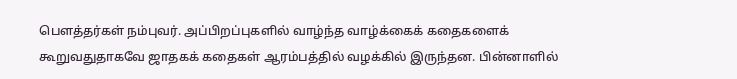பௌத்தர்கள் நம்புவர். அப்பிறப்புகளில் வாழ்ந்த வாழ்க்கைக் கதைகளைக் கூறுவதுதாகவே ஜாதகக் கதைகள் ஆரம்பத்தில் வழக்கில் இருந்தன. பின்னாளில்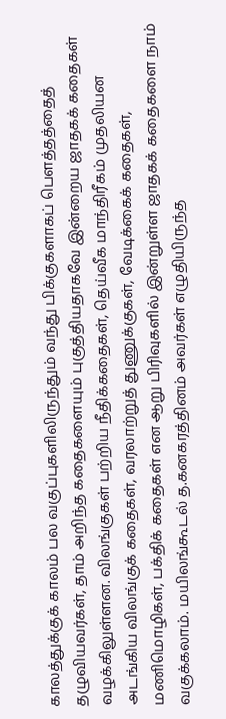காலத்துக்குக் காலம் பல வகுப்புகளிலிருந்தும் வந்து பிக்குகளாகப் பௌத்தத்தைத் தழுவியவர்கள், தாம் அறிந்த கதைகளையும் புகுத்தியதாகவே இன்றைய ஜாதகக் கதைகள் வழக்கிலுள்ளன. விலங்குகள் பற்றிய நீதிக்கதைகள், தெய்வீக மாந்திரீகம் முதலியன அடங்கிய விலங்குக் கதைகள், வரலாற்றுத் துணுக்குகள், வேடிக்கைக் கதைகள், மணிமொழிகள், பக்திக் கதைகள் என ஆறு பிரிவுகளில் இன்றுள்ள ஜாதகக் கதைகளை நாம் வகுக்கலாம். மயிலங்கூடல் த.கனகரத்தினம் அவர்கள் எழுதியிருந்த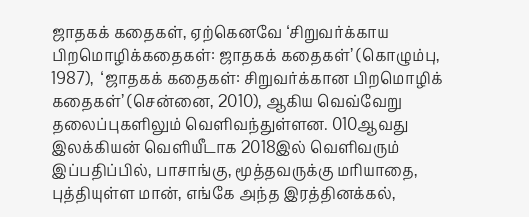ஜாதகக் கதைகள், ஏற்கெனவே ‘சிறுவர்க்காய பிறமொழிக்கதைகள்: ஜாதகக் கதைகள்’ (கொழும்பு, 1987),  ‘ஜாதகக் கதைகள்: சிறுவர்க்கான பிறமொழிக் கதைகள்’ (சென்னை, 2010), ஆகிய வெவ்வேறு தலைப்புகளிலும் வெளிவந்துள்ளன. 010ஆவது இலக்கியன் வெளியீடாக 2018இல் வெளிவரும் இப்பதிப்பில், பாசாங்கு, மூத்தவருக்கு மரியாதை, புத்தியுள்ள மான், எங்கே அந்த இரத்தினக்கல்,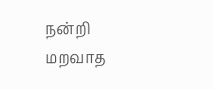நன்றி மறவாத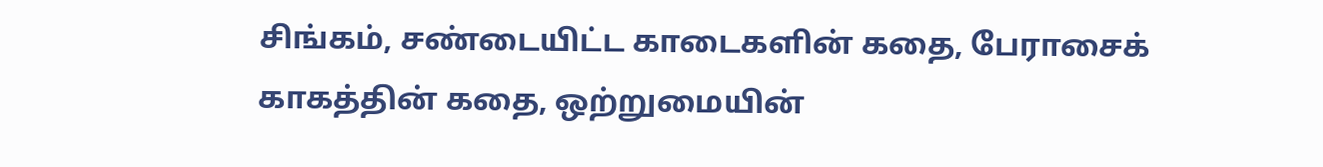சிங்கம், சண்டையிட்ட காடைகளின் கதை, பேராசைக் காகத்தின் கதை, ஒற்றுமையின்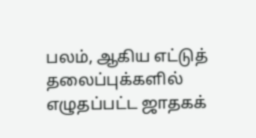பலம், ஆகிய எட்டுத் தலைப்புக்களில் எழுதப்பட்ட ஜாதகக்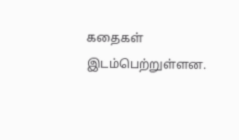கதைகள் இடம்பெற்றுள்ளன.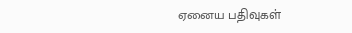ஏனைய பதிவுகள்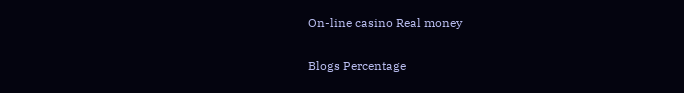On-line casino Real money

Blogs Percentage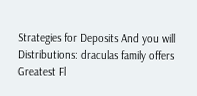Strategies for Deposits And you will Distributions: draculas family offers Greatest Fl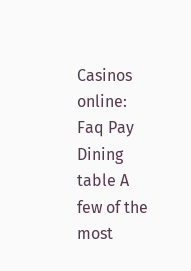Casinos online: Faq Pay Dining table A few of the most